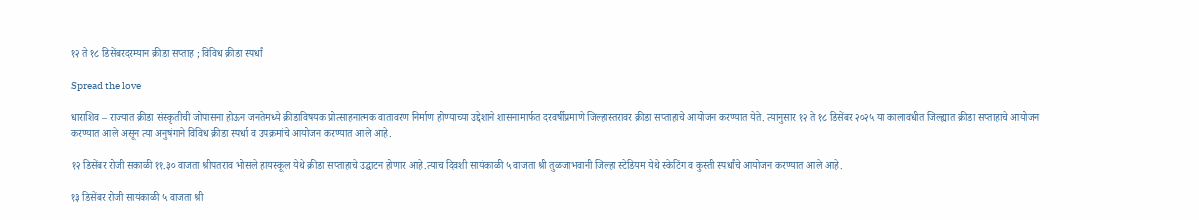१२ ते १८ डिसेंबरदरम्यान क्रीडा सप्ताह ; विविध क्रीडा स्पर्धां

Spread the love

धाराशिव – राज्यात क्रीडा संस्कृतीची जोपासना होऊन जनतेमध्ये क्रीडाविषयक प्रोत्साहनात्मक वातावरण निर्माण होण्याच्या उद्देशाने शासनामार्फत दरवर्षीप्रमाणे जिल्हास्तरावर क्रीडा सप्ताहाचे आयोजन करण्यात येते. त्यानुसार १२ ते १८ डिसेंबर २०२५ या कालावधीत जिल्ह्यात क्रीडा सप्ताहाचे आयोजन करण्यात आले असून त्या अनुषंगाने विविध क्रीडा स्पर्धा व उपक्रमांचे आयोजन करण्यात आले आहे.

१२ डिसेंबर रोजी सकाळी ११.३० वाजता श्रीपतराव भोसले हायस्कूल येथे क्रीडा सप्ताहाचे उद्घाटन होणार आहे.त्याच दिवशी सायंकाळी ५ वाजता श्री तुळजाभवानी जिल्हा स्टेडियम येथे स्केटिंग व कुस्ती स्पर्धांचे आयोजन करण्यात आले आहे.

१३ डिसेंबर रोजी सायंकाळी ५ वाजता श्री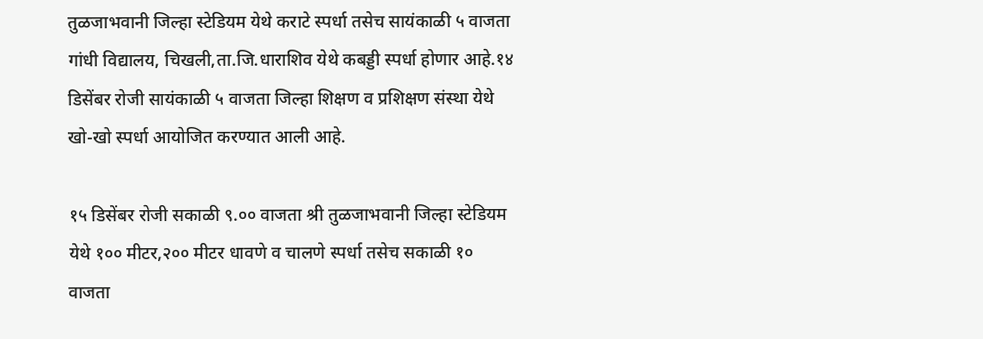तुळजाभवानी जिल्हा स्टेडियम येथे कराटे स्पर्धा तसेच सायंकाळी ५ वाजता गांधी विद्यालय, चिखली,ता.जि.धाराशिव येथे कबड्डी स्पर्धा होणार आहे.१४ डिसेंबर रोजी सायंकाळी ५ वाजता जिल्हा शिक्षण व प्रशिक्षण संस्था येथे खो-खो स्पर्धा आयोजित करण्यात आली आहे.

१५ डिसेंबर रोजी सकाळी ९.०० वाजता श्री तुळजाभवानी जिल्हा स्टेडियम येथे १०० मीटर,२०० मीटर धावणे व चालणे स्पर्धा तसेच सकाळी १० वाजता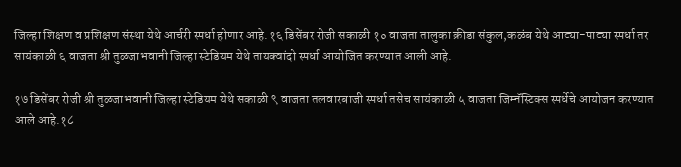जिल्हा शिक्षण व प्रशिक्षण संस्था येथे आर्चरी स्पर्धा होणार आहे.१६ डिसेंबर रोजी सकाळी १० वाजता तालुका क्रीडा संकुल,कळंब येथे आट्या-पाट्या स्पर्धा तर सायंकाळी ६ वाजता श्री तुळजाभवानी जिल्हा स्टेडियम येथे तायक्वांदो स्पर्धा आयोजित करण्यात आली आहे.

१७ डिसेंबर रोजी श्री तुळजाभवानी जिल्हा स्टेडियम येथे सकाळी ९ वाजता तलवारबाजी स्पर्धा तसेच सायंकाळी ५ वाजता जिम्नॅस्टिक्स स्पर्धेचे आयोजन करण्यात आले आहे.१८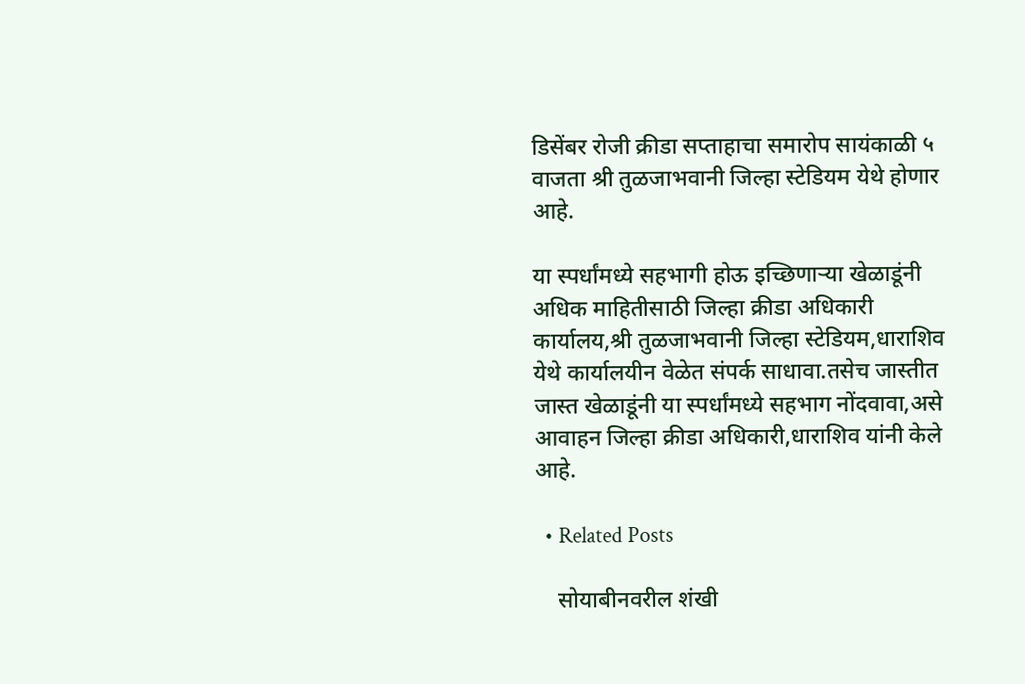डिसेंबर रोजी क्रीडा सप्ताहाचा समारोप सायंकाळी ५ वाजता श्री तुळजाभवानी जिल्हा स्टेडियम येथे होणार आहे.

या स्पर्धांमध्ये सहभागी होऊ इच्छिणाऱ्या खेळाडूंनी अधिक माहितीसाठी जिल्हा क्रीडा अधिकारी कार्यालय,श्री तुळजाभवानी जिल्हा स्टेडियम,धाराशिव येथे कार्यालयीन वेळेत संपर्क साधावा.तसेच जास्तीत जास्त खेळाडूंनी या स्पर्धांमध्ये सहभाग नोंदवावा,असे आवाहन जिल्हा क्रीडा अधिकारी,धाराशिव यांनी केले आहे.

  • Related Posts

    सोयाबीनवरील शंखी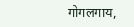गोगलगाय,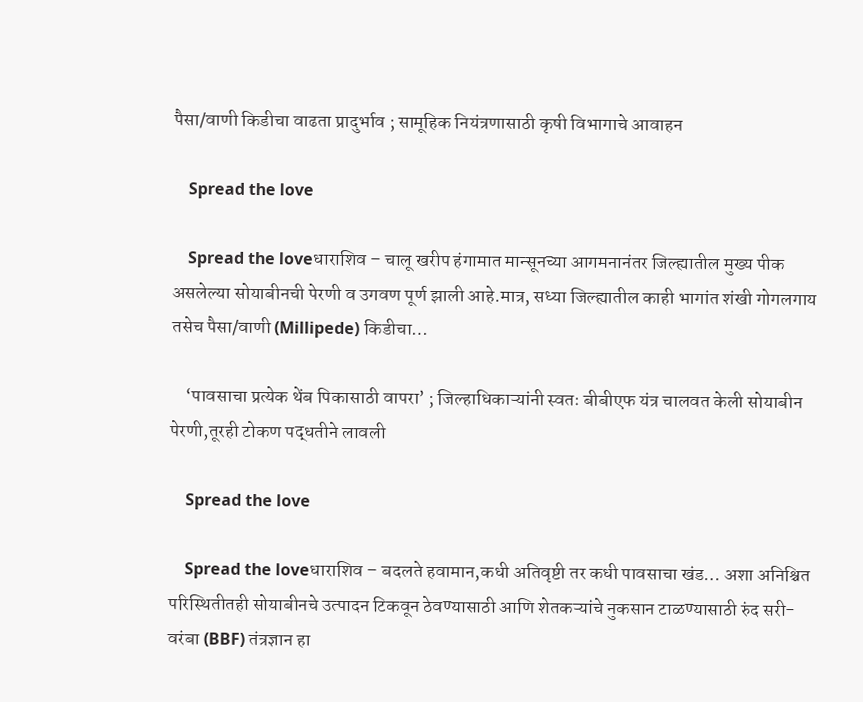पैसा/वाणी किडीचा वाढता प्रादुर्भाव ; सामूहिक नियंत्रणासाठी कृषी विभागाचे आवाहन

    Spread the love

    Spread the loveधाराशिव – चालू खरीप हंगामात मान्सूनच्या आगमनानंतर जिल्ह्यातील मुख्य पीक असलेल्या सोयाबीनची पेरणी व उगवण पूर्ण झाली आहे.मात्र, सध्या जिल्ह्यातील काही भागांत शंखी गोगलगाय तसेच पैसा/वाणी (Millipede) किडीचा…

    ‘पावसाचा प्रत्येक थेंब पिकासाठी वापरा’ ; जिल्हाधिकाऱ्यांनी स्वतः बीबीएफ यंत्र चालवत केली सोयाबीन पेरणी,तूरही टोकण पद्धतीने लावली

    Spread the love

    Spread the loveधाराशिव – बदलते हवामान,कधी अतिवृष्टी तर कधी पावसाचा खंड… अशा अनिश्चित परिस्थितीतही सोयाबीनचे उत्पादन टिकवून ठेवण्यासाठी आणि शेतकऱ्यांचे नुकसान टाळण्यासाठी रुंद सरी-वरंबा (BBF) तंत्रज्ञान हा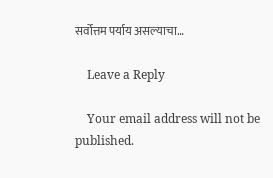सर्वोत्तम पर्याय असल्याचा…

    Leave a Reply

    Your email address will not be published.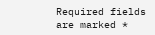Required fields are marked *